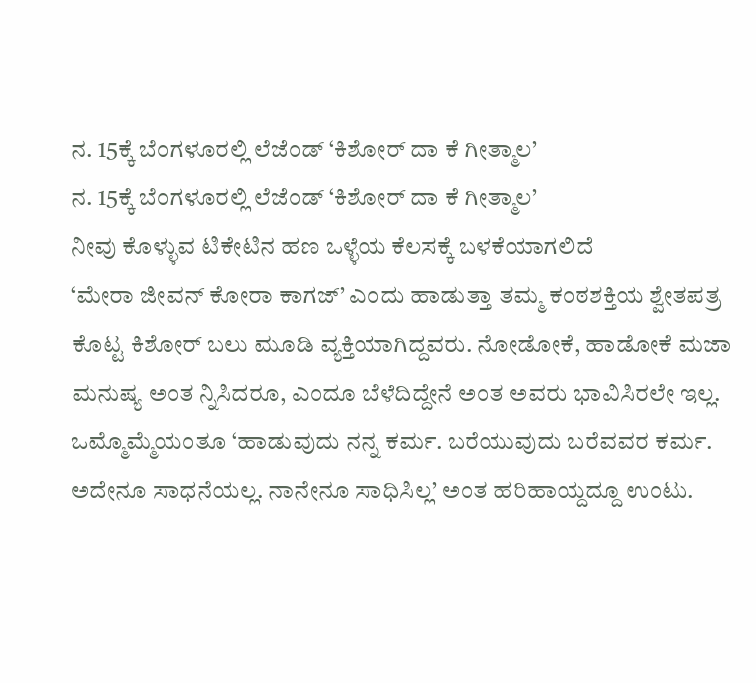ನ. 15ಕ್ಕೆ ಬೆಂಗಳೂರಲ್ಲಿ ಲೆಜೆಂಡ್ ‘ಕಿಶೋರ್ ದಾ ಕೆ ಗೀತ್ಮಾಲ’
ನ. 15ಕ್ಕೆ ಬೆಂಗಳೂರಲ್ಲಿ ಲೆಜೆಂಡ್ ‘ಕಿಶೋರ್ ದಾ ಕೆ ಗೀತ್ಮಾಲ’
ನೀವು ಕೊಳ್ಳುವ ಟಿಕೇಟಿನ ಹಣ ಒಳ್ಳೆಯ ಕೆಲಸಕ್ಕೆ ಬಳಕೆಯಾಗಲಿದೆ
‘ಮೇರಾ ಜೀವನ್ ಕೋರಾ ಕಾಗಜ್’ ಎಂದು ಹಾಡುತ್ತಾ ತಮ್ಮ ಕಂಠಶಕ್ತಿಯ ಶ್ವೇತಪತ್ರ ಕೊಟ್ಟ ಕಿಶೋರ್ ಬಲು ಮೂಡಿ ವ್ಯಕ್ತಿಯಾಗಿದ್ದವರು. ನೋಡೋಕೆ, ಹಾಡೋಕೆ ಮಜಾ ಮನುಷ್ಯ ಅಂತ ನ್ನಿಸಿದರೂ, ಎಂದೂ ಬೆಳೆದಿದ್ದೇನೆ ಅಂತ ಅವರು ಭಾವಿಸಿರಲೇ ಇಲ್ಲ. ಒಮ್ಮೊಮ್ಮೆಯಂತೂ ‘ಹಾಡುವುದು ನನ್ನ ಕರ್ಮ. ಬರೆಯುವುದು ಬರೆವವರ ಕರ್ಮ. ಅದೇನೂ ಸಾಧನೆಯಲ್ಲ. ನಾನೇನೂ ಸಾಧಿಸಿಲ್ಲ’ ಅಂತ ಹರಿಹಾಯ್ದದ್ದೂ ಉಂಟು.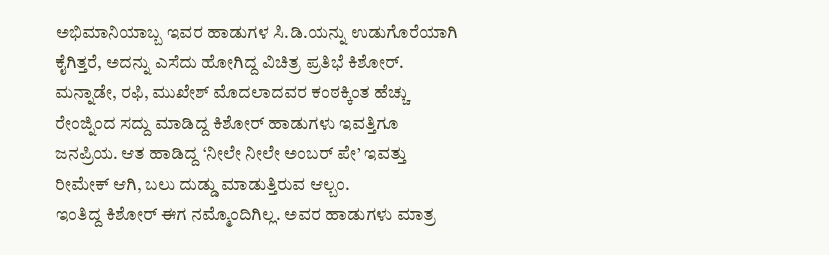ಅಭಿಮಾನಿಯಾಬ್ಬ ಇವರ ಹಾಡುಗಳ ಸಿ.ಡಿ.ಯನ್ನು ಉಡುಗೊರೆಯಾಗಿ ಕೈಗಿತ್ತರೆ, ಅದನ್ನು ಎಸೆದು ಹೋಗಿದ್ದ ವಿಚಿತ್ರ ಪ್ರತಿಭೆ ಕಿಶೋರ್.
ಮನ್ನಾಡೇ, ರಫಿ, ಮುಖೇಶ್ ಮೊದಲಾದವರ ಕಂಠಕ್ಕಿಂತ ಹೆಚ್ಚು ರೇಂಜ್ನಿಂದ ಸದ್ದು ಮಾಡಿದ್ದ ಕಿಶೋರ್ ಹಾಡುಗಳು ಇವತ್ತಿಗೂ ಜನಪ್ರಿಯ. ಆತ ಹಾಡಿದ್ದ ‘ನೀಲೇ ನೀಲೇ ಅಂಬರ್ ಪೇ’ ಇವತ್ತು ರೀಮೇಕ್ ಆಗಿ, ಬಲು ದುಡ್ಡು ಮಾಡುತ್ತಿರುವ ಆಲ್ಬಂ.
ಇಂತಿದ್ದ ಕಿಶೋರ್ ಈಗ ನಮ್ಮೊಂದಿಗಿಲ್ಲ. ಅವರ ಹಾಡುಗಳು ಮಾತ್ರ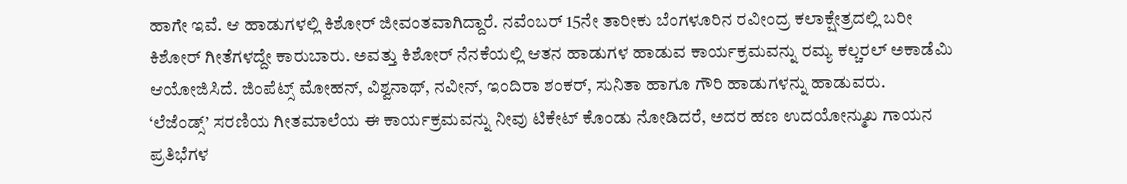ಹಾಗೇ ಇವೆ. ಆ ಹಾಡುಗಳಲ್ಲಿ ಕಿಶೋರ್ ಜೀವಂತವಾಗಿದ್ದಾರೆ. ನವೆಂಬರ್ 15ನೇ ತಾರೀಕು ಬೆಂಗಳೂರಿನ ರವೀಂದ್ರ ಕಲಾಕ್ಷೇತ್ರದಲ್ಲಿ ಬರೀ ಕಿಶೋರ್ ಗೀತೆಗಳದ್ದೇ ಕಾರುಬಾರು. ಅವತ್ತು ಕಿಶೋರ್ ನೆನಕೆಯಲ್ಲಿ ಆತನ ಹಾಡುಗಳ ಹಾಡುವ ಕಾರ್ಯಕ್ರಮವನ್ನು ರಮ್ಯ ಕಲ್ಚರಲ್ ಅಕಾಡೆಮಿ ಆಯೋಜಿಸಿದೆ. ಜಿಂಪೆಟ್ಸ್ ಮೋಹನ್, ವಿಶ್ವನಾಥ್, ನವೀನ್, ಇಂದಿರಾ ಶಂಕರ್, ಸುನಿತಾ ಹಾಗೂ ಗೌರಿ ಹಾಡುಗಳನ್ನು ಹಾಡುವರು.
‘ಲೆಜೆಂಡ್ಸ್’ ಸರಣಿಯ ಗೀತಮಾಲೆಯ ಈ ಕಾರ್ಯಕ್ರಮವನ್ನು ನೀವು ಟಿಕೇಟ್ ಕೊಂಡು ನೋಡಿದರೆ, ಅದರ ಹಣ ಉದಯೋನ್ಮುಖ ಗಾಯನ ಪ್ರತಿಭೆಗಳ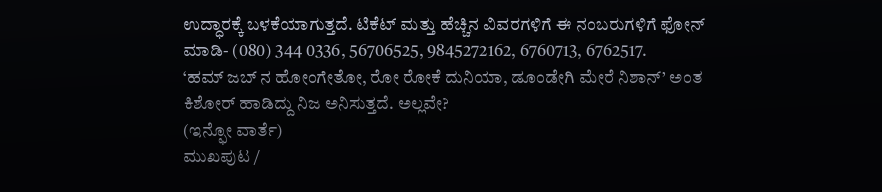ಉದ್ಧಾರಕ್ಕೆ ಬಳಕೆಯಾಗುತ್ತದೆ. ಟಿಕೆಟ್ ಮತ್ತು ಹೆಚ್ಚಿನ ವಿವರಗಳಿಗೆ ಈ ನಂಬರುಗಳಿಗೆ ಫೋನ್ ಮಾಡಿ- (080) 344 0336, 56706525, 9845272162, 6760713, 6762517.
‘ಹಮ್ ಜಬ್ ನ ಹೋಂಗೇತೋ, ರೋ ರೋಕೆ ದುನಿಯಾ, ಡೂಂಡೇಗಿ ಮೇರೆ ನಿಶಾನ್’ ಅಂತ ಕಿಶೋರ್ ಹಾಡಿದ್ದು ನಿಜ ಅನಿಸುತ್ತದೆ. ಅಲ್ಲವೇ?
(ಇನ್ಫೋ ವಾರ್ತೆ)
ಮುಖಪುಟ /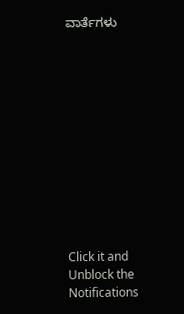ವಾರ್ತೆಗಳು












Click it and Unblock the Notifications